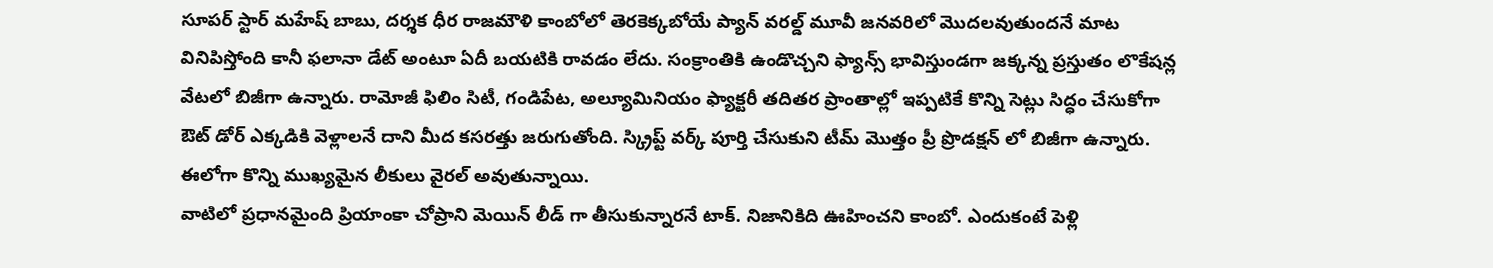సూపర్ స్టార్ మహేష్ బాబు, దర్శక ధీర రాజమౌళి కాంబోలో తెరకెక్కబోయే ప్యాన్ వరల్డ్ మూవీ జనవరిలో మొదలవుతుందనే మాట వినిపిస్తోంది కానీ ఫలానా డేట్ అంటూ ఏదీ బయటికి రావడం లేదు. సంక్రాంతికి ఉండొచ్చని ఫ్యాన్స్ భావిస్తుండగా జక్కన్న ప్రస్తుతం లొకేషన్ల వేటలో బిజీగా ఉన్నారు. రామోజీ ఫిలిం సిటీ, గండిపేట, అల్యూమినియం ఫ్యాక్టరీ తదితర ప్రాంతాల్లో ఇప్పటికే కొన్ని సెట్లు సిద్ధం చేసుకోగా ఔట్ డోర్ ఎక్కడికి వెళ్లాలనే దాని మీద కసరత్తు జరుగుతోంది. స్క్రిప్ట్ వర్క్ పూర్తి చేసుకుని టీమ్ మొత్తం ప్రీ ప్రొడక్షన్ లో బిజీగా ఉన్నారు. ఈలోగా కొన్ని ముఖ్యమైన లీకులు వైరల్ అవుతున్నాయి.
వాటిలో ప్రధానమైంది ప్రియాంకా చోప్రాని మెయిన్ లీడ్ గా తీసుకున్నారనే టాక్. నిజానికిది ఊహించని కాంబో. ఎందుకంటే పెళ్లి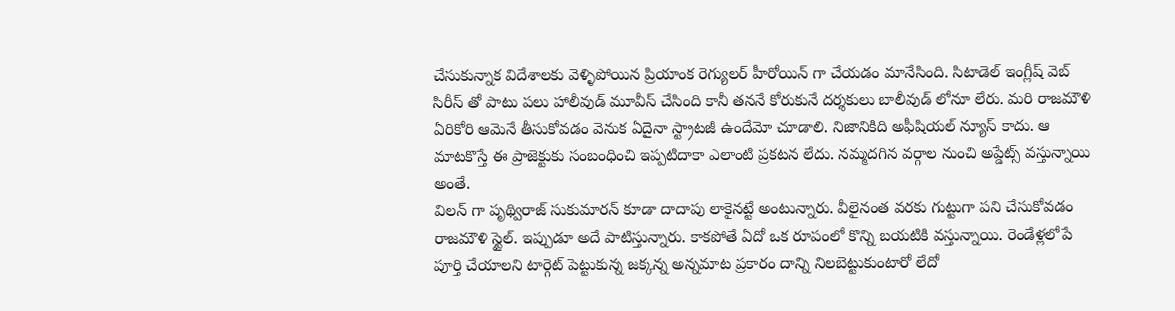చేసుకున్నాక విదేశాలకు వెళ్ళిపోయిన ప్రియాంక రెగ్యులర్ హీరోయిన్ గా చేయడం మానేసింది. సిటాడెల్ ఇంగ్లీష్ వెబ్ సిరీస్ తో పాటు పలు హాలీవుడ్ మూవీస్ చేసింది కానీ తననే కోరుకునే దర్శకులు బాలీవుడ్ లోనూ లేరు. మరి రాజమౌళి ఏరికోరి ఆమెనే తీసుకోవడం వెనుక ఏదైనా స్ట్రాటజీ ఉందేమో చూడాలి. నిజానికిది అఫీషియల్ న్యూస్ కాదు. ఆ మాటకొస్తే ఈ ప్రాజెక్టుకు సంబంధించి ఇప్పటిదాకా ఎలాంటి ప్రకటన లేదు. నమ్మదగిన వర్గాల నుంచి అప్డేట్స్ వస్తున్నాయి అంతే.
విలన్ గా పృథ్విరాజ్ సుకుమారన్ కూడా దాదాపు లాకైనట్టే అంటున్నారు. వీలైనంత వరకు గుట్టుగా పని చేసుకోవడం రాజమౌళి స్టైల్. ఇప్పుడూ అదే పాటిస్తున్నారు. కాకపోతే ఏదో ఒక రూపంలో కొన్ని బయటికి వస్తున్నాయి. రెండేళ్లలోపే పూర్తి చేయాలని టార్గెట్ పెట్టుకున్న జక్కన్న అన్నమాట ప్రకారం దాన్ని నిలబెట్టుకుంటారో లేదో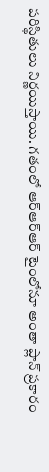పరిస్థితులు నిర్ణయిస్తాయి. గతంలో ఆర్ఆర్ఆర్ టైంలోనూ అంతా ప్లాన్ ప్రకారం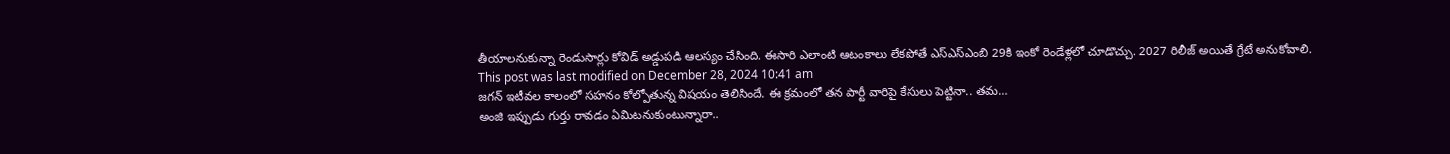తీయాలనుకున్నా రెండుసార్లు కోవిడ్ అడ్డుపడి ఆలస్యం చేసింది. ఈసారి ఎలాంటి ఆటంకాలు లేకపోతే ఎస్ఎస్ఎంబి 29కి ఇంకో రెండేళ్లలో చూడొచ్చు. 2027 రిలీజ్ అయితే గ్రేటే అనుకోవాలి.
This post was last modified on December 28, 2024 10:41 am
జగన్ ఇటీవల కాలంలో సహనం కోల్పోతున్న విషయం తెలిసిందే. ఈ క్రమంలో తన పార్టీ వారిపై కేసులు పెట్టినా.. తమ…
అంజి ఇప్పుడు గుర్తు రావడం ఏమిటనుకుంటున్నారా..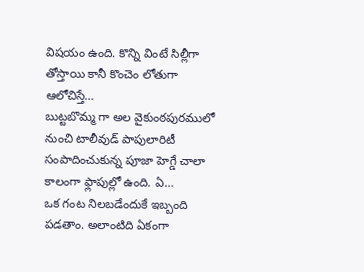విషయం ఉంది. కొన్ని వింటే సిల్లీగా తోస్తాయి కానీ కొంచెం లోతుగా ఆలోచిస్తే…
బుట్టబొమ్మ గా అల వైకుంఠపురములో నుంచి టాలీవుడ్ పాపులారిటీ సంపాదించుకున్న పూజా హెగ్డే చాలా కాలంగా ఫ్లాపుల్లో ఉంది. ఏ…
ఒక గంట నిలబడేందుకే ఇబ్బంది పడతాం. అలాంటిది ఏకంగా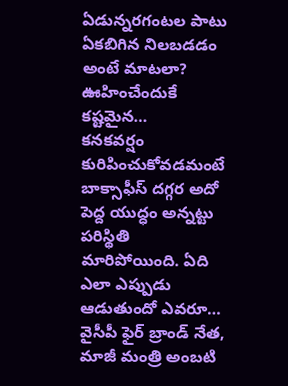ఏడున్నరగంటల పాటు ఏకబిగిన నిలబడడం అంటే మాటలా? ఊహించేందుకే కష్టమైన…
కనకవర్షం కురిపించుకోవడమంటే బాక్సాఫీస్ దగ్గర అదో పెద్ద యుద్ధం అన్నట్టు పరిస్థితి మారిపోయింది. ఏది ఎలా ఎప్పుడు ఆడుతుందో ఎవరూ…
వైసీపీ ఫైర్ బ్రాండ్ నేత, మాజీ మంత్రి అంబటి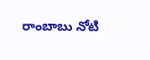రాంబాబు నోటి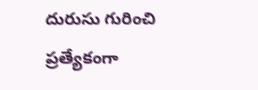దురుసు గురించి ప్రత్యేకంగా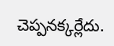చెప్పనక్కర్లేదు.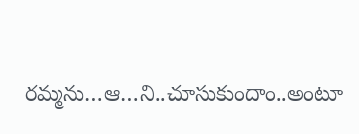రమ్మను…ఆ…ని..చూసుకుందాం..అంటూ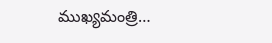ముఖ్యమంత్రి…